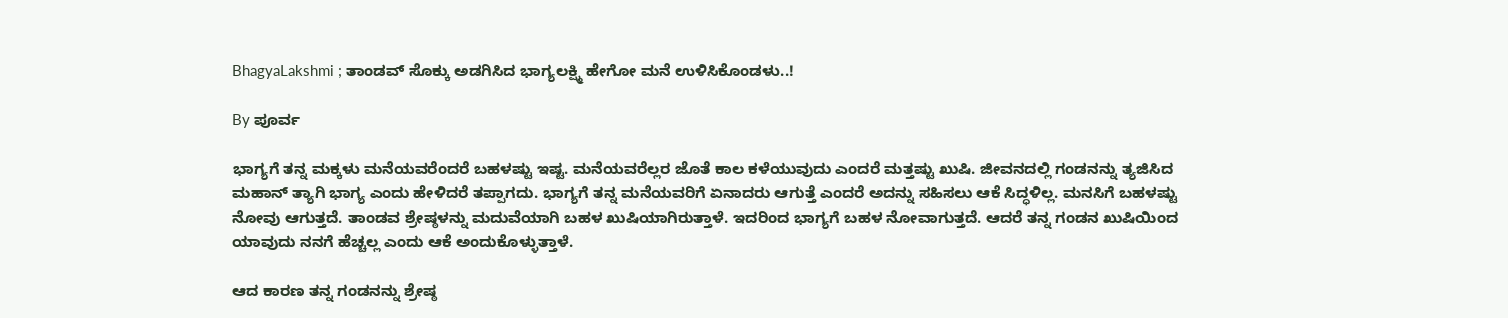BhagyaLakshmi ; ತಾಂಡವ್ ಸೊಕ್ಕು ಅಡಗಿಸಿದ ಭಾಗ್ಯಲಕ್ಷ್ಮಿ ಹೇಗೋ ಮನೆ ಉಳಿಸಿಕೊಂಡಳು..!

By ಪೂರ್ವ

ಭಾಗ್ಯಗೆ ತನ್ನ ಮಕ್ಕಳು ಮನೆಯವರೆಂದರೆ ಬಹಳಷ್ಟು ಇಷ್ಟ. ಮನೆಯವರೆಲ್ಲರ ಜೊತೆ ಕಾಲ ಕಳೆಯುವುದು ಎಂದರೆ ಮತ್ತಷ್ಟು ಖುಷಿ. ಜೀವನದಲ್ಲಿ ಗಂಡನನ್ನು ತ್ಯಜಿಸಿದ ಮಹಾನ್ ತ್ಯಾಗಿ ಭಾಗ್ಯ ಎಂದು ಹೇಳಿದರೆ ತಪ್ಪಾಗದು. ಭಾಗ್ಯಗೆ ತನ್ನ ಮನೆಯವರಿಗೆ ಏನಾದರು ಆಗುತ್ತೆ ಎಂದರೆ ಅದನ್ನು ಸಹಿಸಲು ಆಕೆ ಸಿದ್ಧಳಿಲ್ಲ. ಮನಸಿಗೆ ಬಹಳಷ್ಟು ನೋವು ಆಗುತ್ತದೆ. ತಾಂಡವ ಶ್ರೇಷ್ಠಳನ್ನು ಮದುವೆಯಾಗಿ ಬಹಳ ಖುಷಿಯಾಗಿರುತ್ತಾಳೆ. ಇದರಿಂದ ಭಾಗ್ಯಗೆ ಬಹಳ ನೋವಾಗುತ್ತದೆ. ಆದರೆ ತನ್ನ ಗಂಡನ ಖುಷಿಯಿಂದ ಯಾವುದು ನನಗೆ ಹೆಚ್ಚಲ್ಲ ಎಂದು ಆಕೆ ಅಂದುಕೊಳ್ಳುತ್ತಾಳೆ.

ಆದ ಕಾರಣ ತನ್ನ ಗಂಡನನ್ನು ಶ್ರೇಷ್ಠ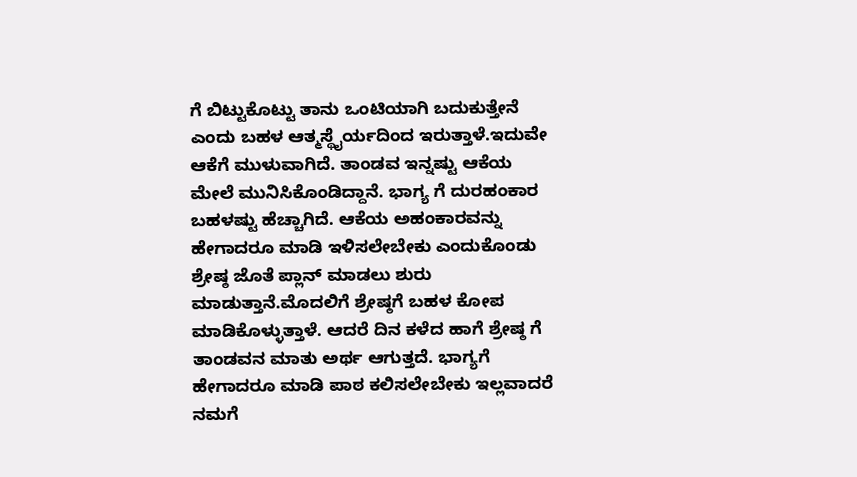ಗೆ ಬಿಟ್ಟುಕೊಟ್ಟು ತಾನು ಒಂಟಿಯಾಗಿ ಬದುಕುತ್ತೇನೆ ಎಂದು ಬಹಳ ಆತ್ಮಸ್ಥೈರ್ಯದಿಂದ ಇರುತ್ತಾಳೆ.ಇದುವೇ ಆಕೆಗೆ ಮುಳುವಾಗಿದೆ. ತಾಂಡವ ಇನ್ನಷ್ಟು ಆಕೆಯ ಮೇಲೆ ಮುನಿಸಿಕೊಂಡಿದ್ದಾನೆ. ಭಾಗ್ಯ ಗೆ ದುರಹಂಕಾರ ಬಹಳಷ್ಟು ಹೆಚ್ಚಾಗಿದೆ. ಆಕೆಯ ಅಹಂಕಾರವನ್ನು ಹೇಗಾದರೂ ಮಾಡಿ ಇಳಿಸಲೇಬೇಕು ಎಂದುಕೊಂಡು ಶ್ರೇಷ್ಠ ಜೊತೆ ಪ್ಲಾನ್ ಮಾಡಲು ಶುರು ಮಾಡುತ್ತಾನೆ.ಮೊದಲಿಗೆ ಶ್ರೇಷ್ಠಗೆ ಬಹಳ ಕೋಪ ಮಾಡಿಕೊಳ್ಳುತ್ತಾಳೆ. ಆದರೆ ದಿನ ಕಳೆದ ಹಾಗೆ ಶ್ರೇಷ್ಠ ಗೆ ತಾಂಡವನ ಮಾತು ಅರ್ಥ ಆಗುತ್ತದೆ. ಭಾಗ್ಯಗೆ ಹೇಗಾದರೂ ಮಾಡಿ ಪಾಠ ಕಲಿಸಲೇಬೇಕು ಇಲ್ಲವಾದರೆ ನಮಗೆ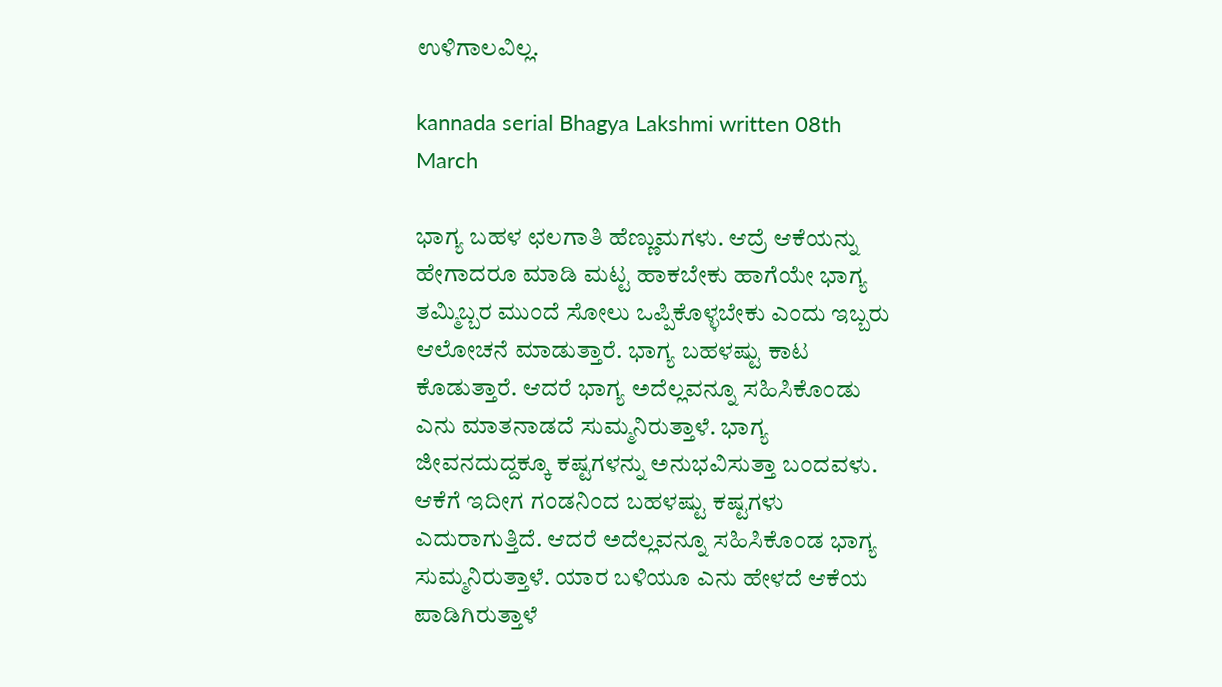ಉಳಿಗಾಲವಿಲ್ಲ.

kannada serial Bhagya Lakshmi written 08th March

ಭಾಗ್ಯ ಬಹಳ ಛಲಗಾತಿ ಹೆಣ್ಣುಮಗಳು. ಆದ್ರೆ ಆಕೆಯನ್ನು ಹೇಗಾದರೂ ಮಾಡಿ ಮಟ್ಟ ಹಾಕಬೇಕು ಹಾಗೆಯೇ ಭಾಗ್ಯ ತಮ್ಮಿಬ್ಬರ ಮುಂದೆ ಸೋಲು ಒಪ್ಪಿಕೊಳ್ಳಬೇಕು ಎಂದು ಇಬ್ಬರು ಆಲೋಚನೆ ಮಾಡುತ್ತಾರೆ. ಭಾಗ್ಯ ಬಹಳಷ್ಟು ಕಾಟ ಕೊಡುತ್ತಾರೆ. ಆದರೆ ಭಾಗ್ಯ ಅದೆಲ್ಲವನ್ನೂ ಸಹಿಸಿಕೊಂಡು ಎನು ಮಾತನಾಡದೆ ಸುಮ್ಮನಿರುತ್ತಾಳೆ. ಭಾಗ್ಯ ಜೀವನದುದ್ದಕ್ಕೂ ಕಷ್ಟಗಳನ್ನು ಅನುಭವಿಸುತ್ತಾ ಬಂದವಳು. ಆಕೆಗೆ ಇದೀಗ ಗಂಡನಿಂದ ಬಹಳಷ್ಟು ಕಷ್ಟಗಳು ಎದುರಾಗುತ್ತಿದೆ. ಆದರೆ ಅದೆಲ್ಲವನ್ನೂ ಸಹಿಸಿಕೊಂಡ ಭಾಗ್ಯ ಸುಮ್ಮನಿರುತ್ತಾಳೆ. ಯಾರ ಬಳಿಯೂ ಎನು ಹೇಳದೆ ಆಕೆಯ ಪಾಡಿಗಿರುತ್ತಾಳೆ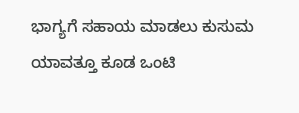ಭಾಗ್ಯಗೆ ಸಹಾಯ ಮಾಡಲು ಕುಸುಮ ಯಾವತ್ತೂ ಕೂಡ ಒಂಟಿ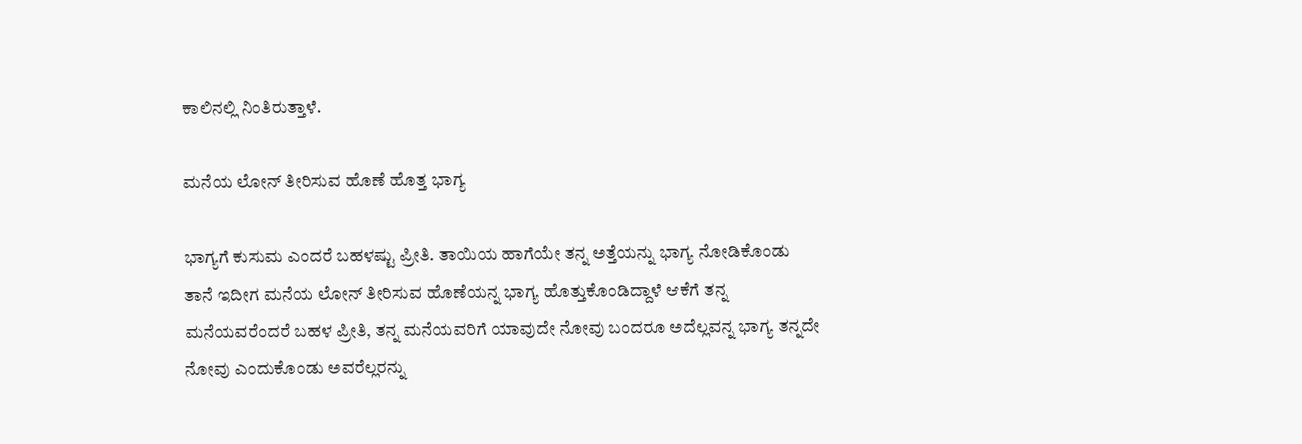ಕಾಲಿನಲ್ಲಿ ನಿಂತಿರುತ್ತಾಳೆ.

ಮನೆಯ ಲೋನ್ ತೀರಿಸುವ ಹೊಣೆ ಹೊತ್ತ ಭಾಗ್ಯ

ಭಾಗ್ಯಗೆ ಕುಸುಮ ಎಂದರೆ ಬಹಳಷ್ಟು ಪ್ರೀತಿ. ತಾಯಿಯ ಹಾಗೆಯೇ ತನ್ನ ಅತ್ತೆಯನ್ನು ಭಾಗ್ಯ ನೋಡಿಕೊಂಡು ತಾನೆ ಇದೀಗ ಮನೆಯ ಲೋನ್ ತೀರಿಸುವ ಹೊಣೆಯನ್ನ ಭಾಗ್ಯ ಹೊತ್ತುಕೊಂಡಿದ್ದಾಳೆ ಆಕೆಗೆ ತನ್ನ ಮನೆಯವರೆಂದರೆ ಬಹಳ ಪ್ರೀತಿ, ತನ್ನ ಮನೆಯವರಿಗೆ ಯಾವುದೇ ನೋವು ಬಂದರೂ ಅದೆಲ್ಲವನ್ನ ಭಾಗ್ಯ ತನ್ನದೇ ನೋವು ಎಂದುಕೊಂಡು ಅವರೆಲ್ಲರನ್ನು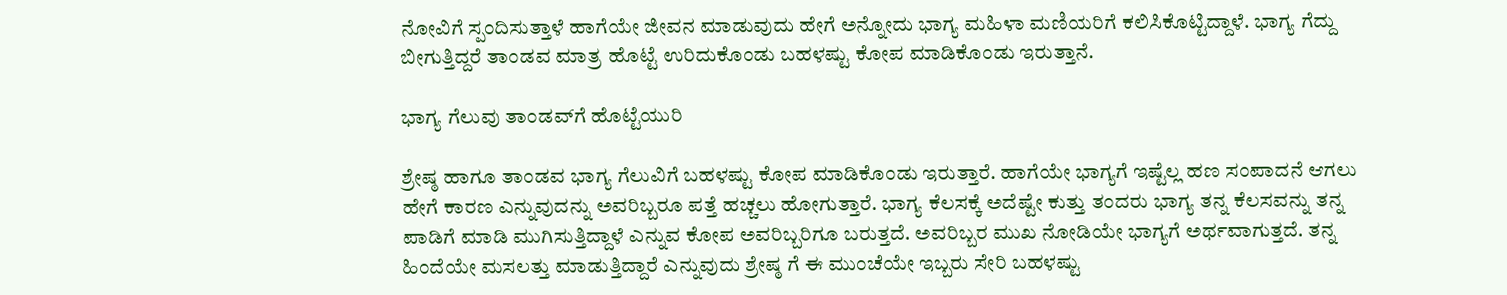ನೋವಿಗೆ ಸ್ಪಂದಿಸುತ್ತಾಳೆ ಹಾಗೆಯೇ ಜೀವನ ಮಾಡುವುದು ಹೇಗೆ ಅನ್ನೋದು ಭಾಗ್ಯ ಮಹಿಳಾ ಮಣಿಯರಿಗೆ ಕಲಿಸಿಕೊಟ್ಟಿದ್ದಾಳೆ. ಭಾಗ್ಯ ಗೆದ್ದು ಬೀಗುತ್ತಿದ್ದರೆ ತಾಂಡವ ಮಾತ್ರ ಹೊಟ್ಟೆ ಉರಿದುಕೊಂಡು ಬಹಳಷ್ಟು ಕೋಪ ಮಾಡಿಕೊಂಡು ಇರುತ್ತಾನೆ.

ಭಾಗ್ಯ ಗೆಲುವು ತಾಂಡವ್‌ಗೆ ಹೊಟ್ಟೆಯುರಿ

ಶ್ರೇಷ್ಠ ಹಾಗೂ ತಾಂಡವ ಭಾಗ್ಯ ಗೆಲುವಿಗೆ ಬಹಳಷ್ಟು ಕೋಪ ಮಾಡಿಕೊಂಡು ಇರುತ್ತಾರೆ. ಹಾಗೆಯೇ ಭಾಗ್ಯಗೆ ಇಷ್ಟೆಲ್ಲ ಹಣ ಸಂಪಾದನೆ ಆಗಲು ಹೇಗೆ ಕಾರಣ ಎನ್ನುವುದನ್ನು ಅವರಿಬ್ಬರೂ ಪತ್ತೆ ಹಚ್ಚಲು ಹೋಗುತ್ತಾರೆ. ಭಾಗ್ಯ ಕೆಲಸಕ್ಕೆ ಅದೆಷ್ಟೇ ಕುತ್ತು ತಂದರು ಭಾಗ್ಯ ತನ್ನ ಕೆಲಸವನ್ನು ತನ್ನ ಪಾಡಿಗೆ ಮಾಡಿ ಮುಗಿಸುತ್ತಿದ್ದಾಳೆ ಎನ್ನುವ ಕೋಪ ಅವರಿಬ್ಬರಿಗೂ ಬರುತ್ತದೆ. ಅವರಿಬ್ಬರ ಮುಖ ನೋಡಿಯೇ ಭಾಗ್ಯಗೆ ಅರ್ಥವಾಗುತ್ತದೆ. ತನ್ನ ಹಿಂದೆಯೇ ಮಸಲತ್ತು ಮಾಡುತ್ತಿದ್ದಾರೆ ಎನ್ನುವುದು ಶ್ರೇಷ್ಠ ಗೆ ಈ ಮುಂಚೆಯೇ ಇಬ್ಬರು ಸೇರಿ ಬಹಳಷ್ಟು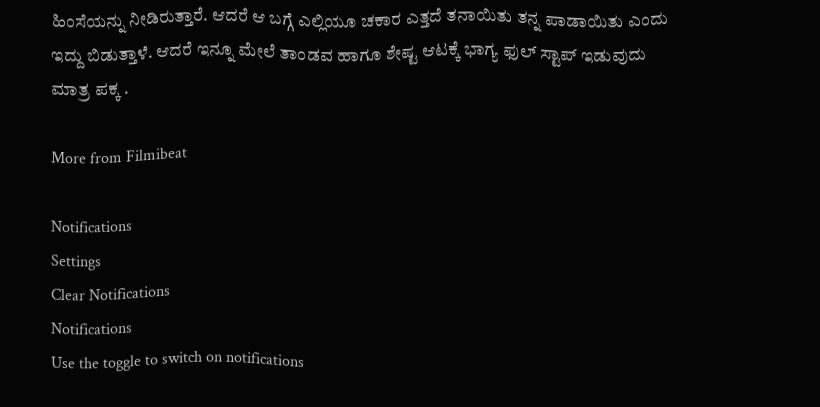ಹಿಂಸೆಯನ್ನು ನೀಡಿರುತ್ತಾರೆ. ಆದರೆ ಆ ಬಗ್ಗೆ ಎಲ್ಲಿಯೂ ಚಕಾರ ಎತ್ತದೆ ತನಾಯಿತು ತನ್ನ ಪಾಡಾಯಿತು ಎಂದು ಇದ್ದು ಬಿಡುತ್ತಾಳೆ. ಆದರೆ ಇನ್ನೂ ಮೇಲೆ ತಾಂಡವ ಹಾಗೂ ಶೇಷ್ಟ ಆಟಕ್ಕೆ ಭಾಗ್ಯ ಫುಲ್ ಸ್ಟಾಪ್ ಇಡುವುದು ಮಾತ್ರ ಪಕ್ಕ .

More from Filmibeat

Notifications
Settings
Clear Notifications
Notifications
Use the toggle to switch on notifications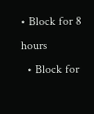• Block for 8 hours
  • Block for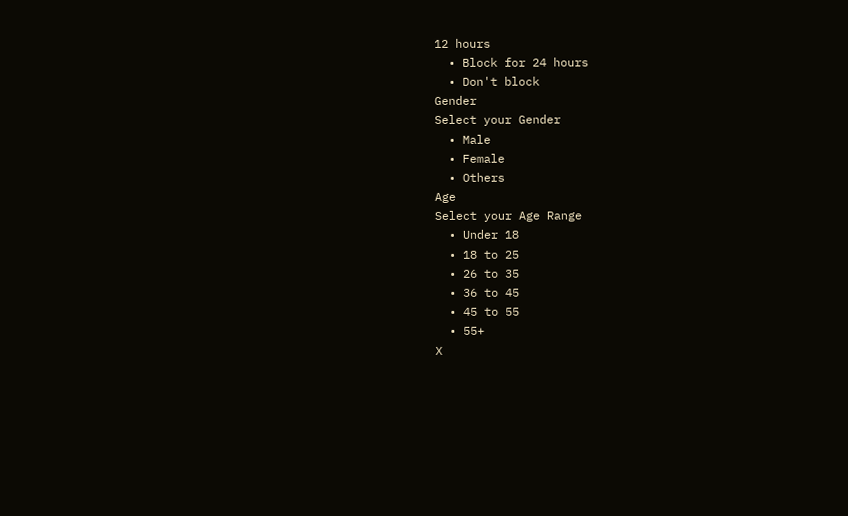12 hours
  • Block for 24 hours
  • Don't block
Gender
Select your Gender
  • Male
  • Female
  • Others
Age
Select your Age Range
  • Under 18
  • 18 to 25
  • 26 to 35
  • 36 to 45
  • 45 to 55
  • 55+
X